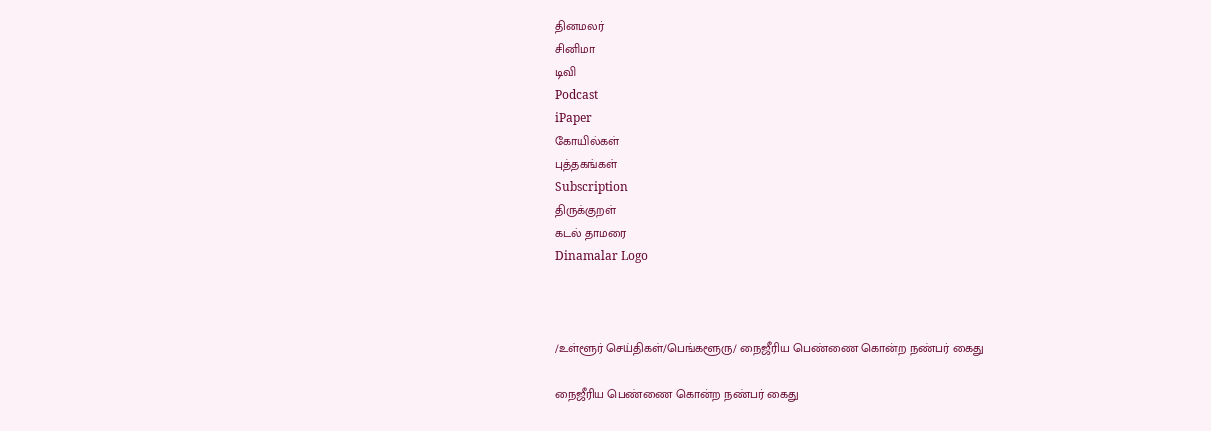தினமலர்
சினிமா
டிவி
Podcast
iPaper
கோயில்கள்
புத்தகங்கள்
Subscription
திருக்குறள்
கடல் தாமரை
Dinamalar Logo



/உள்ளூர் செய்திகள்/பெங்களூரு/ நைஜீரிய பெண்ணை கொன்ற நண்பர் கைது

நைஜீரிய பெண்ணை கொன்ற நண்பர் கைது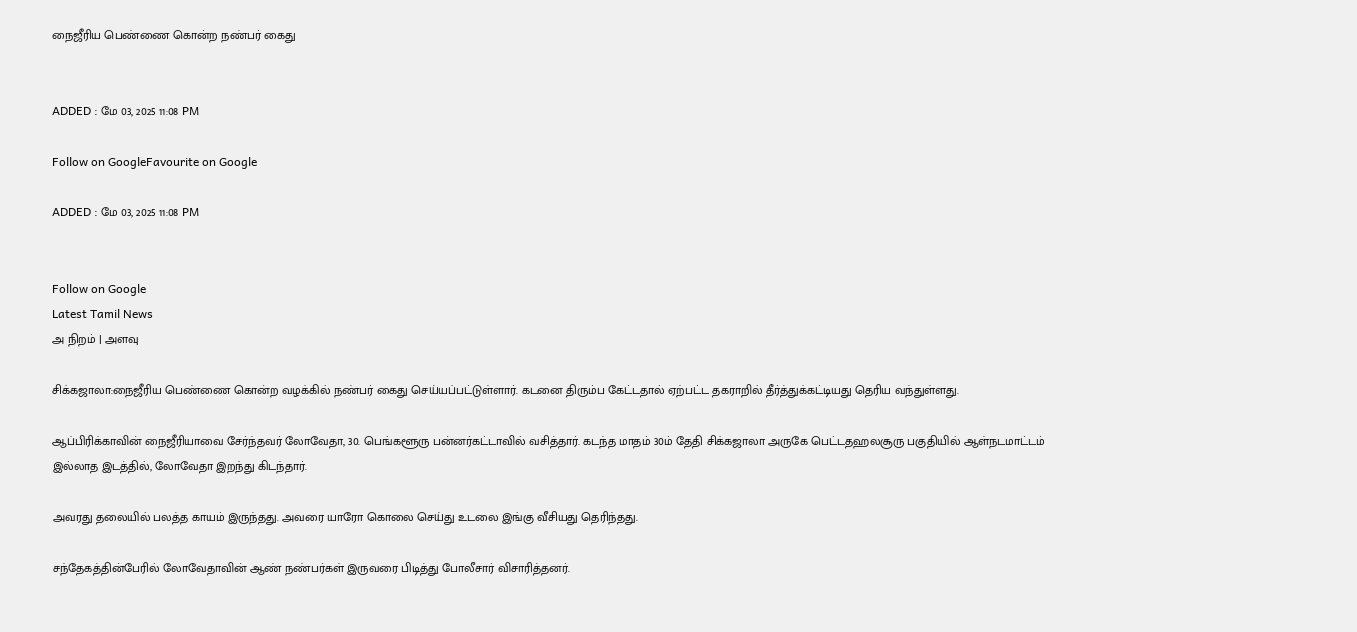நைஜீரிய பெண்ணை கொன்ற நண்பர் கைது


ADDED : மே 03, 2025 11:08 PM

Follow on GoogleFavourite on Google

ADDED : மே 03, 2025 11:08 PM


Follow on Google
Latest Tamil News
அ நிறம் | அளவு

சிக்கஜாலா:நைஜீரிய பெண்ணை கொன்ற வழக்கில் நண்பர் கைது செய்யப்பட்டுள்ளார். கடனை திரும்ப கேட்டதால் ஏற்பட்ட தகராறில் தீர்த்துக்கட்டியது தெரிய வந்துள்ளது.

ஆப்பிரிக்காவின் நைஜீரியாவை சேர்ந்தவர் லோவேதா, 30. பெங்களூரு பன்னர்கட்டாவில் வசித்தார். கடந்த மாதம் 30ம் தேதி சிக்கஜாலா அருகே பெட்டதஹலசூரு பகுதியில் ஆள்நடமாட்டம் இல்லாத இடத்தில், லோவேதா இறந்து கிடந்தார்.

அவரது தலையில் பலத்த காயம் இருந்தது. அவரை யாரோ கொலை செய்து உடலை இங்கு வீசியது தெரிந்தது.

சந்தேகத்தின்பேரில் லோவேதாவின் ஆண் நண்பர்கள் இருவரை பிடித்து போலீசார் விசாரித்தனர்.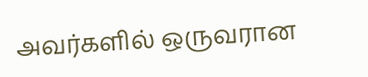அவர்களில் ஒருவரான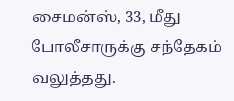சைமன்ஸ், 33, மீது போலீசாருக்கு சந்தேகம் வலுத்தது.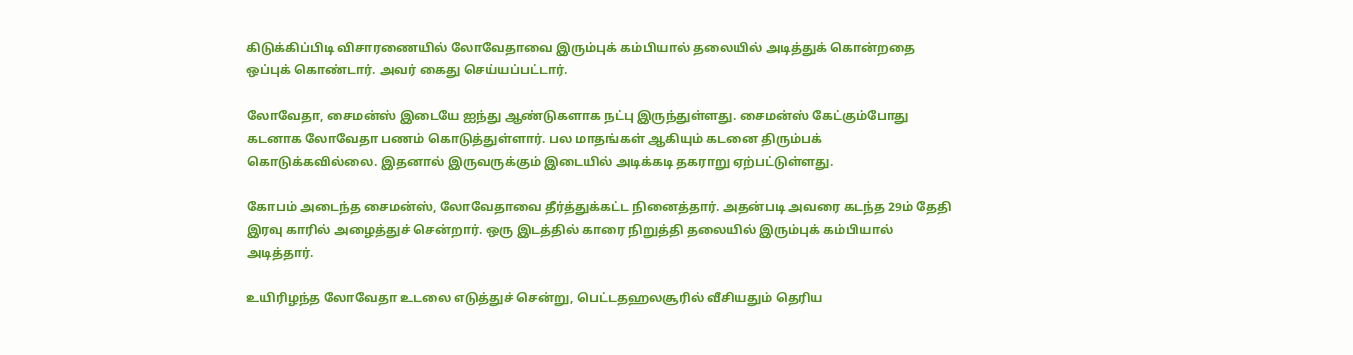கிடுக்கிப்பிடி விசாரணையில் லோவேதாவை இரும்புக் கம்பியால் தலையில் அடித்துக் கொன்றதை ஒப்புக் கொண்டார். அவர் கைது செய்யப்பட்டார்.

லோவேதா, சைமன்ஸ் இடையே ஐந்து ஆண்டுகளாக நட்பு இருந்துள்ளது. சைமன்ஸ் கேட்கும்போது கடனாக லோவேதா பணம் கொடுத்துள்ளார். பல மாதங்கள் ஆகியும் கடனை திரும்பக் கொடுக்கவில்லை. இதனால் இருவருக்கும் இடையில் அடிக்கடி தகராறு ஏற்பட்டுள்ளது.

கோபம் அடைந்த சைமன்ஸ், லோவேதாவை தீர்த்துக்கட்ட நினைத்தார். அதன்படி அவரை கடந்த 29ம் தேதி இரவு காரில் அழைத்துச் சென்றார். ஒரு இடத்தில் காரை நிறுத்தி தலையில் இரும்புக் கம்பியால் அடித்தார்.

உயிரிழந்த லோவேதா உடலை எடுத்துச் சென்று, பெட்டதஹலசூரில் வீசியதும் தெரிய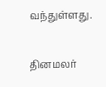வந்துள்ளது.

தினமலர்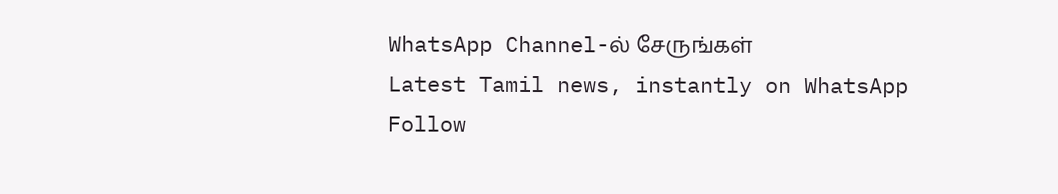WhatsApp Channel-ல் சேருங்கள்
Latest Tamil news, instantly on WhatsApp
Follow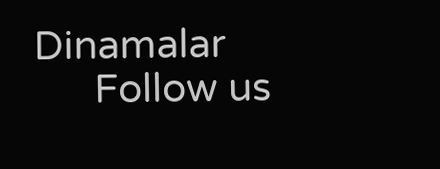Dinamalar
      Follow us